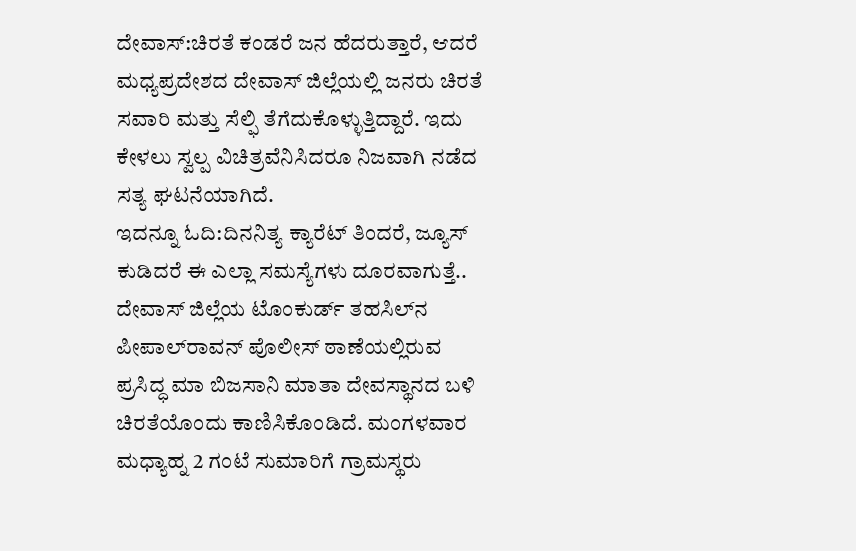ದೇವಾಸ್:ಚಿರತೆ ಕಂಡರೆ ಜನ ಹೆದರುತ್ತಾರೆ, ಆದರೆ ಮಧ್ಯಪ್ರದೇಶದ ದೇವಾಸ್ ಜಿಲ್ಲೆಯಲ್ಲಿ ಜನರು ಚಿರತೆ ಸವಾರಿ ಮತ್ತು ಸೆಲ್ಫಿ ತೆಗೆದುಕೊಳ್ಳುತ್ತಿದ್ದಾರೆ. ಇದು ಕೇಳಲು ಸ್ವಲ್ಪ ವಿಚಿತ್ರವೆನಿಸಿದರೂ ನಿಜವಾಗಿ ನಡೆದ ಸತ್ಯ ಘಟನೆಯಾಗಿದೆ.
ಇದನ್ನೂ ಓದಿ:ದಿನನಿತ್ಯ ಕ್ಯಾರೆಟ್ ತಿಂದರೆ, ಜ್ಯೂಸ್ ಕುಡಿದರೆ ಈ ಎಲ್ಲಾ ಸಮಸ್ಯೆಗಳು ದೂರವಾಗುತ್ತೆ..
ದೇವಾಸ್ ಜಿಲ್ಲೆಯ ಟೊಂಕುರ್ಡ್ ತಹಸಿಲ್‌ನ ಪೀಪಾಲ್‌ರಾವನ್ ಪೊಲೀಸ್ ಠಾಣೆಯಲ್ಲಿರುವ ಪ್ರಸಿದ್ಧ ಮಾ ಬಿಜಸಾನಿ ಮಾತಾ ದೇವಸ್ಥಾನದ ಬಳಿ ಚಿರತೆಯೊಂದು ಕಾಣಿಸಿಕೊಂಡಿದೆ. ಮಂಗಳವಾರ ಮಧ್ಯಾಹ್ನ 2 ಗಂಟೆ ಸುಮಾರಿಗೆ ಗ್ರಾಮಸ್ಥರು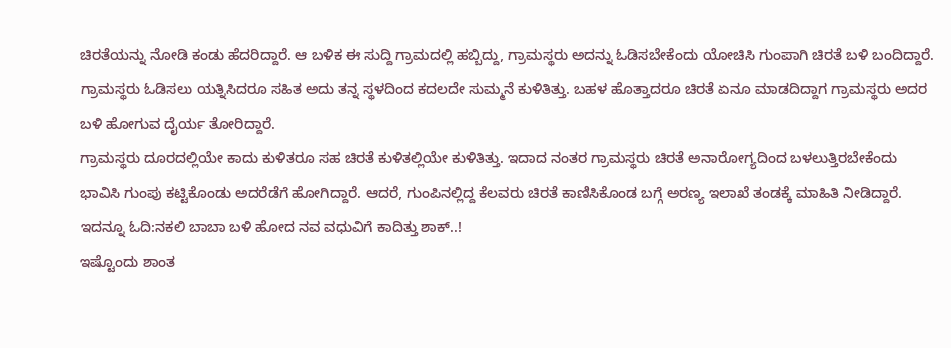ಚಿರತೆಯನ್ನು ನೋಡಿ ಕಂಡು ಹೆದರಿದ್ದಾರೆ. ಆ ಬಳಿಕ ಈ ಸುದ್ದಿ ಗ್ರಾಮದಲ್ಲಿ ಹಬ್ಬಿದ್ದು, ಗ್ರಾಮಸ್ಥರು ಅದನ್ನು ಓಡಿಸಬೇಕೆಂದು ಯೋಚಿಸಿ ಗುಂಪಾಗಿ ಚಿರತೆ ಬಳಿ ಬಂದಿದ್ದಾರೆ. ಗ್ರಾಮಸ್ಥರು ಓಡಿಸಲು ಯತ್ನಿಸಿದರೂ ಸಹಿತ ಅದು ತನ್ನ ಸ್ಥಳದಿಂದ ಕದಲದೇ ಸುಮ್ಮನೆ ಕುಳಿತಿತ್ತು. ಬಹಳ ಹೊತ್ತಾದರೂ ಚಿರತೆ ಏನೂ ಮಾಡದಿದ್ದಾಗ ಗ್ರಾಮಸ್ಥರು ಅದರ ಬಳಿ ಹೋಗುವ ದೈರ್ಯ ತೋರಿದ್ದಾರೆ.
ಗ್ರಾಮಸ್ಥರು ದೂರದಲ್ಲಿಯೇ ಕಾದು ಕುಳಿತರೂ ಸಹ ಚಿರತೆ ಕುಳಿತಲ್ಲಿಯೇ ಕುಳಿತಿತ್ತು. ಇದಾದ ನಂತರ ಗ್ರಾಮಸ್ಥರು ಚಿರತೆ ಅನಾರೋಗ್ಯದಿಂದ ಬಳಲುತ್ತಿರಬೇಕೆಂದು ಭಾವಿಸಿ ಗುಂಪು ಕಟ್ಟಿಕೊಂಡು ಅದರೆಡೆಗೆ ಹೋಗಿದ್ದಾರೆ. ಆದರೆ, ಗುಂಪಿನಲ್ಲಿದ್ದ ಕೆಲವರು ಚಿರತೆ ಕಾಣಿಸಿಕೊಂಡ ಬಗ್ಗೆ ಅರಣ್ಯ ಇಲಾಖೆ ತಂಡಕ್ಕೆ ಮಾಹಿತಿ ನೀಡಿದ್ದಾರೆ.
ಇದನ್ನೂ ಓದಿ:ನಕಲಿ ಬಾಬಾ ಬಳಿ ಹೋದ ನವ ವಧುವಿಗೆ ಕಾದಿತ್ತು ಶಾಕ್..!
ಇಷ್ಟೊಂದು ಶಾಂತ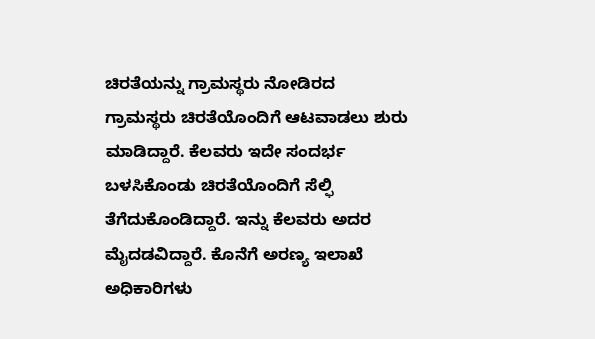ಚಿರತೆಯನ್ನು ಗ್ರಾಮಸ್ಥರು ನೋಡಿರದ ಗ್ರಾಮಸ್ಥರು ಚಿರತೆಯೊಂದಿಗೆ ಆಟವಾಡಲು ಶುರು ಮಾಡಿದ್ದಾರೆ. ಕೆಲವರು ಇದೇ ಸಂದರ್ಭ ಬಳಸಿಕೊಂಡು ಚಿರತೆಯೊಂದಿಗೆ ಸೆಲ್ಫಿ ತೆಗೆದುಕೊಂಡಿದ್ದಾರೆ. ಇನ್ನು ಕೆಲವರು ಅದರ ಮೈದಡವಿದ್ದಾರೆ. ಕೊನೆಗೆ ಅರಣ್ಯ ಇಲಾಖೆ ಅಧಿಕಾರಿಗಳು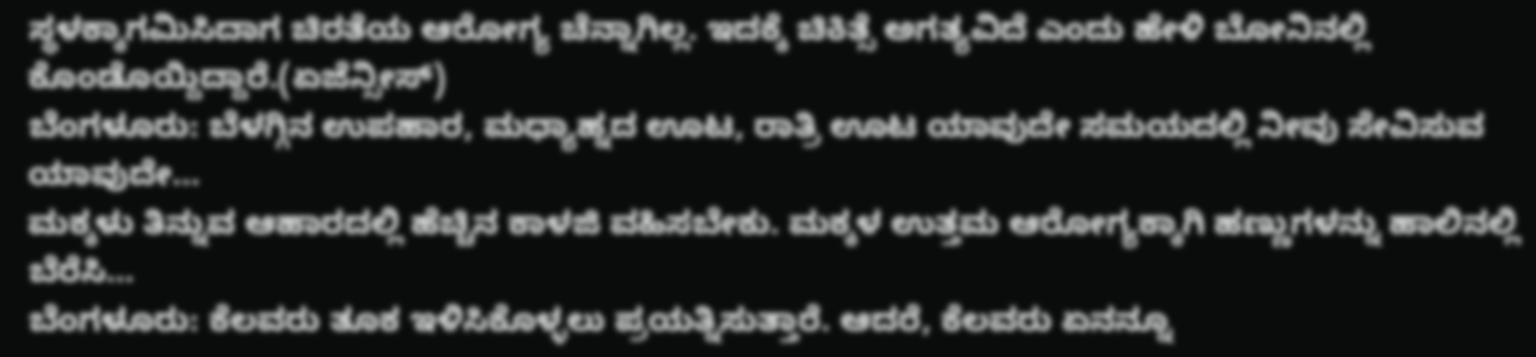ಸ್ಥಳಕ್ಕಾಗಮಿಸಿದಾಗ ಚಿರತೆಯ ಆರೋಗ್ಯ ಚೆನ್ನಾಗಿಲ್ಲ. ಇದಕ್ಕೆ ಚಿಕಿತ್ಸೆ ಅಗತ್ಯವಿದೆ ಎಂದು ಹೇಳಿ ಬೋನಿನಲ್ಲಿ ಕೊಂಡೊಯ್ದಿದ್ದಾರೆ.(ಏಜೆನ್ಸೀಸ್)
ಬೆಂಗಳೂರು: ಬೆಳಗ್ಗಿನ ಉಪಹಾರ, ಮಧ್ಯಾಹ್ನದ ಊಟ, ರಾತ್ರಿ ಊಟ ಯಾವುದೇ ಸಮಯದಲ್ಲಿ ನೀವು ಸೇವಿಸುವ ಯಾವುದೇ…
ಮಕ್ಕಳು ತಿನ್ನುವ ಆಹಾರದಲ್ಲಿ ಹೆಚ್ಚಿನ ಕಾಳಜಿ ವಹಿಸಬೇಕು. ಮಕ್ಕಳ ಉತ್ತಮ ಆರೋಗ್ಯಕ್ಕಾಗಿ ಹಣ್ಣುಗಳನ್ನು ಹಾಲಿನಲ್ಲಿ ಬೆರೆಸಿ…
ಬೆಂಗಳೂರು: ಕೆಲವರು ತೂಕ ಇಳಿಸಿಕೊಳ್ಳಲು ಪ್ರಯತ್ನಿಸುತ್ತಾರೆ. ಆದರೆ, ಕೆಲವರು ಏನನ್ನೂ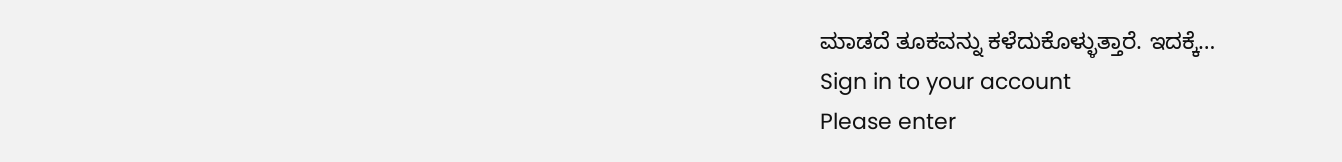ಮಾಡದೆ ತೂಕವನ್ನು ಕಳೆದುಕೊಳ್ಳುತ್ತಾರೆ. ಇದಕ್ಕೆ…
Sign in to your account
Please enter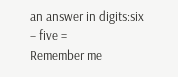an answer in digits:six − five =
Remember me